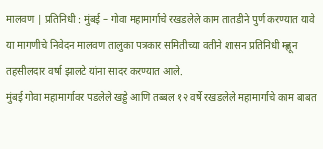मालवण | प्रतिनिधी : मुंबई – गोवा महामार्गाचे रखडलेले काम तातडीने पुर्ण करण्यात यावे या मागणीचे निवेदन मालवण तालुका पत्रकार समितीच्या वतीने शासन प्रतिनिधी म्ह्णून तहसीलदार वर्षा झालटे यांना सादर करण्यात आले.
मुंबई गोवा महामार्गावर पडलेले खड्डे आणि तब्बल १२ वर्षे रखडलेले महामार्गाचे काम बाबत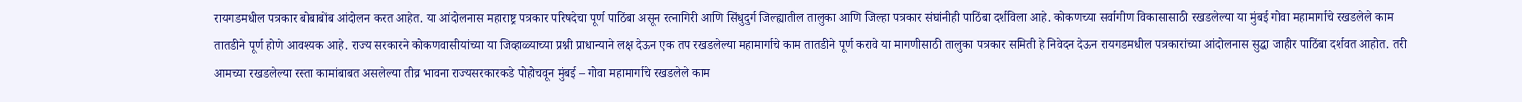रायगडमधील पत्रकार बोबाबोंब आंदोलन करत आहेत. या आंदोलनास महाराष्ट्र पत्रकार परिषदेचा पूर्ण पाठिंबा असून रत्नागिरी आणि सिंधुदुर्ग जिल्ह्यातील तालुका आणि जिल्हा पत्रकार संघांनीही पाठिंबा दर्शविला आहे. कोकणच्या सर्वागीण विकासासाठी रखडलेल्या या मुंबई गोवा महामार्गाचे रखडलेले काम तातडीने पूर्ण होणे आवश्यक आहे. राज्य सरकारने कोकणवासीयांच्या या जिव्हाळ्याच्या प्रश्नी प्राधान्याने लक्ष देऊन एक तप रखडलेल्या महामार्गाचे काम तातडीने पूर्ण करावे या मागणीसाठी तालुका पत्रकार समिती हे निवेदन देऊन रायगडमधील पत्रकारांच्या आंदोलनास सुद्धा जाहीर पाठिंबा दर्शवत आहोत. तरी आमच्या रखडलेल्या रस्ता कामांबाबत असलेल्या तीव्र भावना राज्यसरकारकडे पोहोचवून मुंबई – गोवा महामार्गाचे रखडलेले काम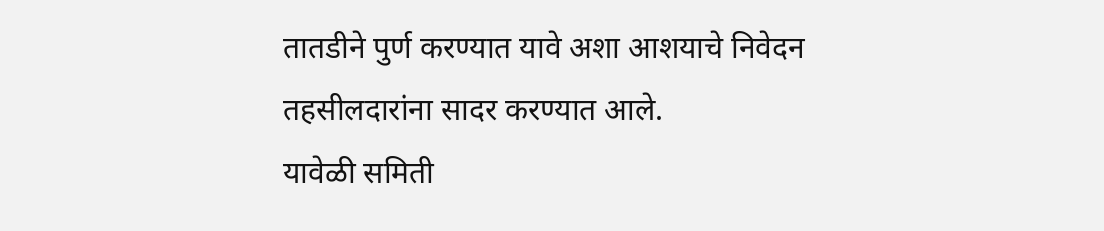तातडीने पुर्ण करण्यात यावे अशा आशयाचे निवेदन तहसीलदारांना सादर करण्यात आले.
यावेळी समिती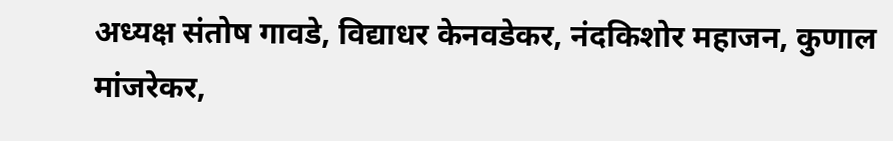अध्यक्ष संतोष गावडे, विद्याधर केनवडेकर, नंदकिशोर महाजन, कुणाल मांजरेकर,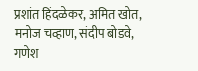प्रशांत हिंदळेकर, अमित खोत, मनोज चव्हाण, संदीप बोडवे, गणेश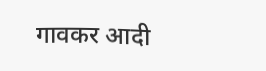गावकर आदी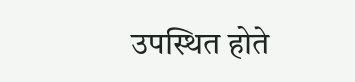उपस्थित होते